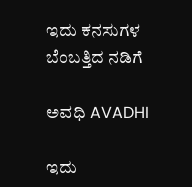ಇದು ಕನಸುಗಳ ಬೆಂಬತ್ತಿದ ನಡಿಗೆ‍

ಅವಧಿ AVADHI

ಇದು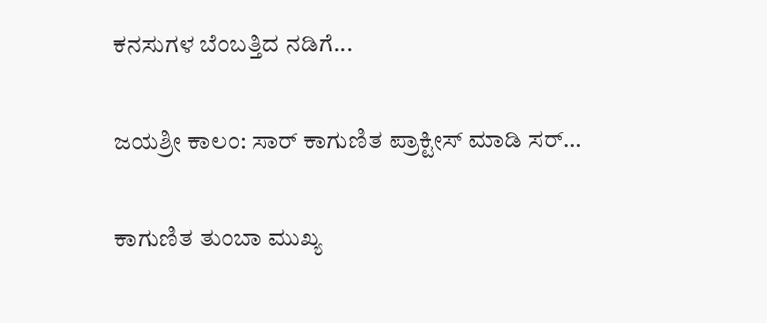ಕನಸುಗಳ ಬೆಂಬತ್ತಿದ ನಡಿಗೆ...

ಜಯಶ್ರೀ ಕಾಲಂ: ಸಾರ್ ಕಾಗುಣಿತ ಪ್ರಾಕ್ಟೀಸ್ ಮಾಡಿ ಸರ್…

ಕಾಗುಣಿತ ತುಂಬಾ ಮುಖ್ಯ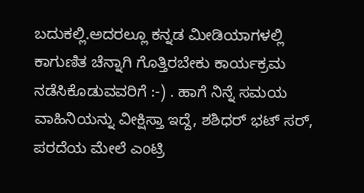ಬದುಕಲ್ಲಿ.ಅದರಲ್ಲೂ ಕನ್ನಡ ಮೀಡಿಯಾಗಳಲ್ಲಿ ಕಾಗುಣಿತ ಚೆನ್ನಾಗಿ ಗೊತ್ತಿರಬೇಕು ಕಾರ್ಯಕ್ರಮ ನಡೆಸಿಕೊಡುವವರಿಗೆ :-) . ಹಾಗೆ ನಿನ್ನೆ ಸಮಯ ವಾಹಿನಿಯನ್ನು ವೀಕ್ಷಿಸ್ತಾ ಇದ್ದೆ, ಶಶಿಧರ್ ಭಟ್ ಸರ್, ಪರದೆಯ ಮೇಲೆ ಎಂಟ್ರಿ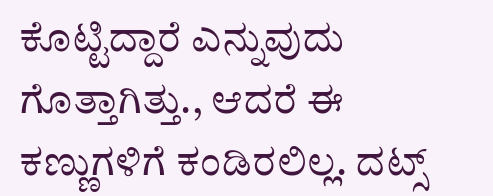ಕೊಟ್ಟಿದ್ದಾರೆ ಎನ್ನುವುದು ಗೊತ್ತಾಗಿತ್ತು., ಆದರೆ ಈ ಕಣ್ಣುಗಳಿಗೆ ಕಂಡಿರಲಿಲ್ಲ. ದಟ್ಸ್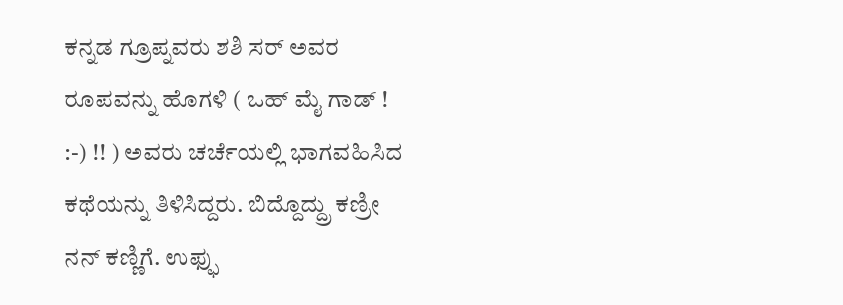ಕನ್ನಡ ಗ್ರೂಪ್ನವರು ಶಶಿ ಸರ್ ಅವರ ರೂಪವನ್ನು ಹೊಗಳಿ ( ಒಹ್ ಮೈ ಗಾಡ್ ! :-) !! ) ಅವರು ಚರ್ಚೆಯಲ್ಲಿ ಭಾಗವಹಿಸಿದ ಕಥೆಯನ್ನು ತಿಳಿಸಿದ್ದರು. ಬಿದ್ದೊದ್ದ್ರು ಕಣ್ರೀ ನನ್ ಕಣ್ಣಿಗೆ. ಉಫ್ಫು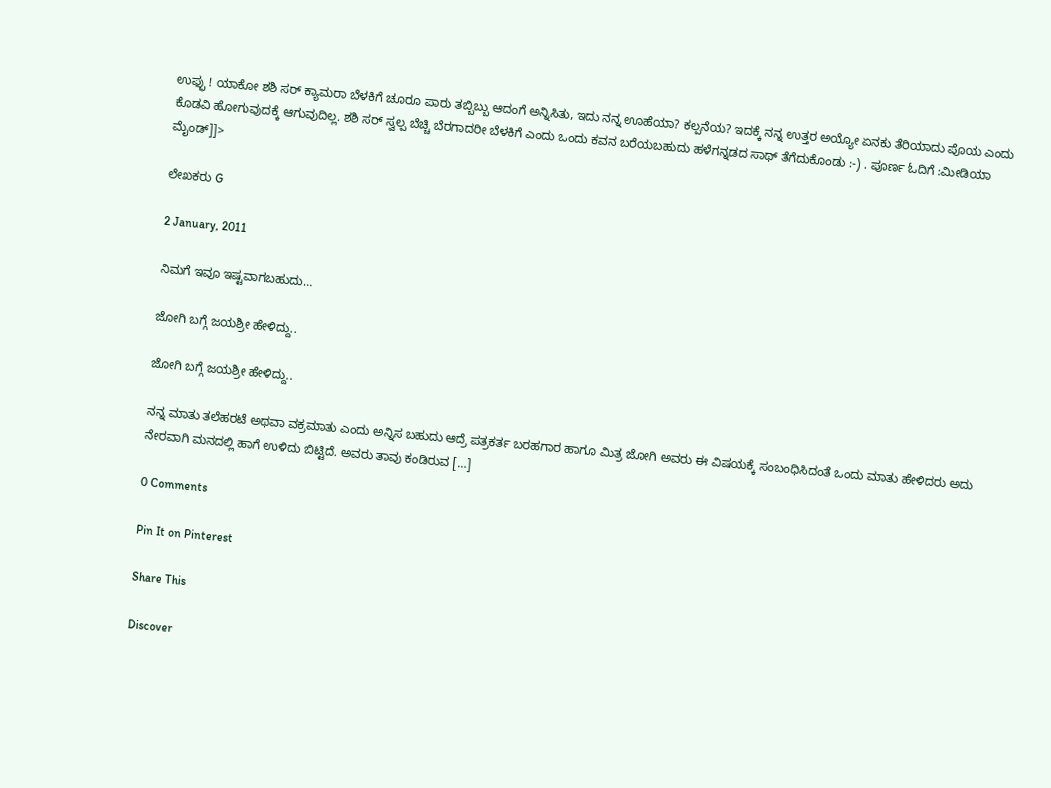ಉಫ್ಫು ! ಯಾಕೋ ಶಶಿ ಸರ್ ಕ್ಯಾಮರಾ ಬೆಳಕಿಗೆ ಚೂರೂ ಪಾರು ತಬ್ಬಿಬ್ಬು ಆದಂಗೆ ಅನ್ನಿಸಿತು, ಇದು ನನ್ನ ಊಹೆಯಾ? ಕಲ್ಪನೆಯ? ಇದಕ್ಕೆ ನನ್ನ ಉತ್ತರ ಅಯ್ಯೋ ಏನಕು ತೆರಿಯಾದು ಪೊಯ ಎಂದು ಕೊಡವಿ ಹೋಗುವುದಕ್ಕೆ ಆಗುವುದಿಲ್ಲ. ಶಶಿ ಸರ್ ಸ್ವಲ್ಪ ಬೆಚ್ಚಿ ಬೆರಗಾದರೀ ಬೆಳಕಿಗೆ ಎಂದು ಒಂದು ಕವನ ಬರೆಯಬಹುದು ಹಳೆಗನ್ನಡದ ಸಾಥ್ ತೆಗೆದುಕೊಂಡು :-) . ಪೂರ್ಣ ಓದಿಗೆ :ಮೀಡಿಯಾ ಮೈಂಡ್]]>

ಲೇಖಕರು G

2 January, 2011

ನಿಮಗೆ ಇವೂ ಇಷ್ಟವಾಗಬಹುದು…

ಜೋಗಿ ಬಗ್ಗೆ ಜಯಶ್ರೀ ಹೇಳಿದ್ದು..

ಜೋಗಿ ಬಗ್ಗೆ ಜಯಶ್ರೀ ಹೇಳಿದ್ದು..

ನನ್ನ ಮಾತು ತಲೆಹರಟೆ ಅಥವಾ ವಕ್ರಮಾತು ಎಂದು ಅನ್ನಿಸ ಬಹುದು ಆದ್ರೆ ಪತ್ರಕರ್ತ ಬರಹಗಾರ ಹಾಗೂ ಮಿತ್ರ ಜೋಗಿ ಅವರು ಈ ವಿಷಯಕ್ಕೆ ಸಂಬಂಧಿಸಿದಂತೆ ಒಂದು ಮಾತು ಹೇಳಿದರು ಅದು ನೇರವಾಗಿ ಮನದಲ್ಲಿ ಹಾಗೆ ಉಳಿದು ಬಿಟ್ಟಿದೆ. ಅವರು ತಾವು ಕಂಡಿರುವ […]

0 Comments

Pin It on Pinterest

Share This

Discover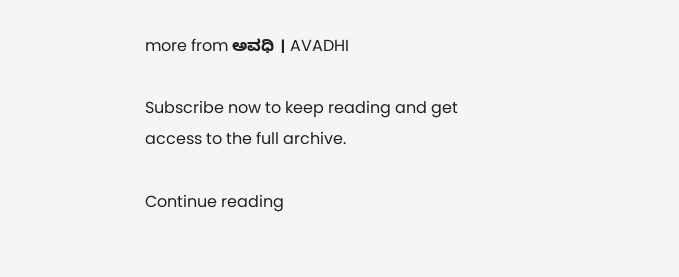more from ಅವಧಿ । AVADHI

Subscribe now to keep reading and get access to the full archive.

Continue reading